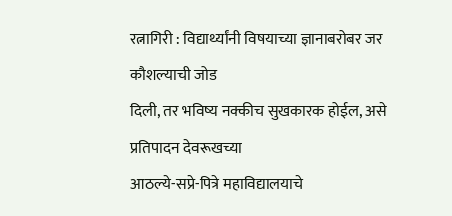रत्नागिरी : विद्यार्थ्यांनी विषयाच्या ज्ञानाबरोबर जर कौशल्याची जोड
दिली, तर भविष्य नक्कीच सुखकारक होईल, असे प्रतिपादन देवरूखच्या
आठल्ये-सप्रे-पित्रे महाविद्यालयाचे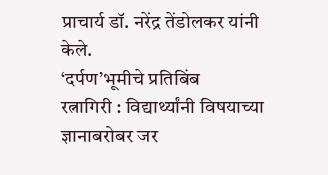प्राचार्य डॉ. नरेंद्र तेंडोलकर यांनी
केले.
‘दर्पण’भूमीचे प्रतिबिंब
रत्नागिरी : विद्यार्थ्यांनी विषयाच्या ज्ञानाबरोबर जर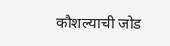कौशल्याची जोड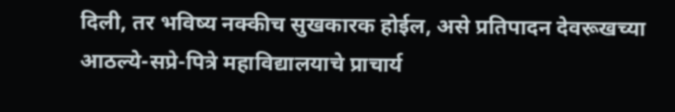दिली, तर भविष्य नक्कीच सुखकारक होईल, असे प्रतिपादन देवरूखच्या
आठल्ये-सप्रे-पित्रे महाविद्यालयाचे प्राचार्य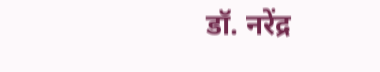डॉ. नरेंद्र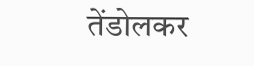तेंडोलकर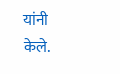यांनी
केले.